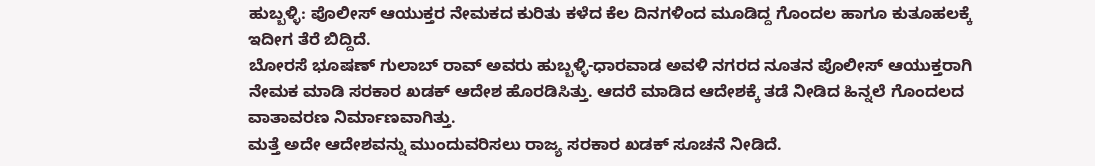ಹುಬ್ಬಳ್ಳಿ: ಪೊಲೀಸ್ ಆಯುಕ್ತರ ನೇಮಕದ ಕುರಿತು ಕಳೆದ ಕೆಲ ದಿನಗಳಿಂದ ಮೂಡಿದ್ದ ಗೊಂದಲ ಹಾಗೂ ಕುತೂಹಲಕ್ಕೆ ಇದೀಗ ತೆರೆ ಬಿದ್ದಿದೆ.
ಬೋರಸೆ ಭೂಷಣ್ ಗುಲಾಬ್ ರಾವ್ ಅವರು ಹುಬ್ಬಳ್ಳಿ-ಧಾರವಾಡ ಅವಳಿ ನಗರದ ನೂತನ ಪೊಲೀಸ್ ಆಯುಕ್ತರಾಗಿ ನೇಮಕ ಮಾಡಿ ಸರಕಾರ ಖಡಕ್ ಆದೇಶ ಹೊರಡಿಸಿತ್ತು. ಆದರೆ ಮಾಡಿದ ಆದೇಶಕ್ಕೆ ತಡೆ ನೀಡಿದ ಹಿನ್ನಲೆ ಗೊಂದಲದ ವಾತಾವರಣ ನಿರ್ಮಾಣವಾಗಿತ್ತು.
ಮತ್ತೆ ಅದೇ ಆದೇಶವನ್ನು ಮುಂದುವರಿಸಲು ರಾಜ್ಯ ಸರಕಾರ ಖಡಕ್ ಸೂಚನೆ ನೀಡಿದೆ.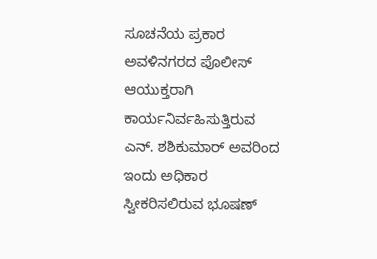ಸೂಚನೆಯ ಪ್ರಕಾರ ಅವಳಿನಗರದ ಪೊಲೀಸ್ ಆಯುಕ್ತರಾಗಿ ಕಾರ್ಯನಿರ್ವಹಿಸುತ್ತಿರುವ ಎನ್. ಶಶಿಕುಮಾರ್ ಅವರಿಂದ ಇಂದು ಅಧಿಕಾರ ಸ್ವೀಕರಿಸಲಿರುವ ಭೂಷಣ್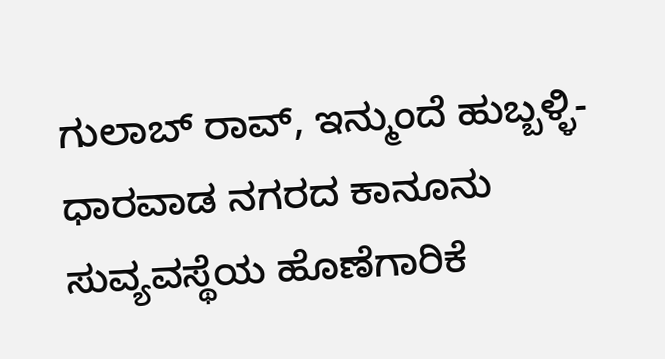ಗುಲಾಬ್ ರಾವ್, ಇನ್ಮುಂದೆ ಹುಬ್ಬಳ್ಳಿ-ಧಾರವಾಡ ನಗರದ ಕಾನೂನು ಸುವ್ಯವಸ್ಥೆಯ ಹೊಣೆಗಾರಿಕೆ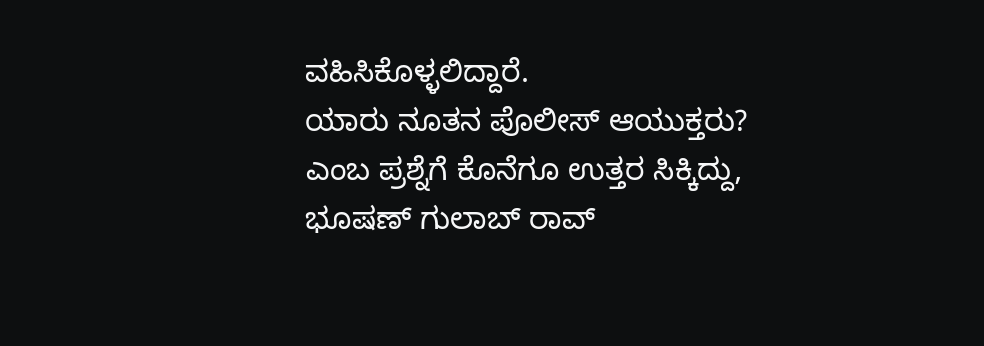ವಹಿಸಿಕೊಳ್ಳಲಿದ್ದಾರೆ.
ಯಾರು ನೂತನ ಪೊಲೀಸ್ ಆಯುಕ್ತರು? ಎಂಬ ಪ್ರಶ್ನೆಗೆ ಕೊನೆಗೂ ಉತ್ತರ ಸಿಕ್ಕಿದ್ದು, ಭೂಷಣ್ ಗುಲಾಬ್ ರಾವ್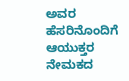ಅವರ ಹೆಸರಿನೊಂದಿಗೆ ಆಯುಕ್ತರ ನೇಮಕದ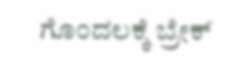ಗೊಂದಲಕ್ಕೆ ಬ್ರೇಕ್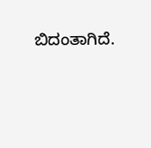ಬಿದಂತಾಗಿದೆ.